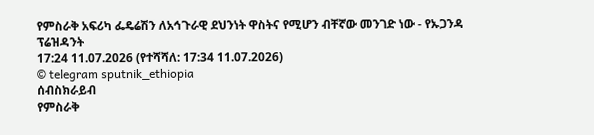የምስራቅ አፍሪካ ፌዴሬሽን ለአኅጉራዊ ደህንነት ዋስትና የሚሆን ብቸኛው መንገድ ነው - የኡጋንዳ ፕሬዝዳንት
17:24 11.07.2026 (የተሻሻለ: 17:34 11.07.2026)
© telegram sputnik_ethiopia
ሰብስክራይብ
የምስራቅ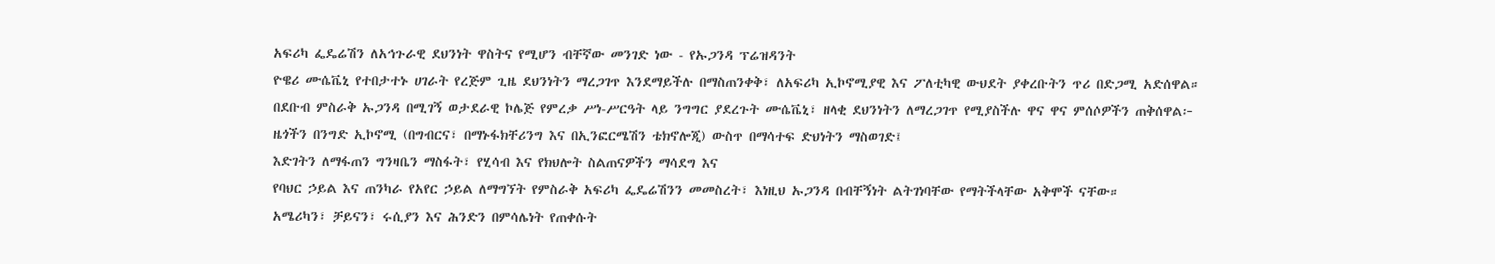አፍሪካ ፌዴሬሽን ለአኅጉራዊ ደህንነት ዋስትና የሚሆን ብቸኛው መንገድ ነው - የኡጋንዳ ፕሬዝዳንት
ዮዌሪ ሙሴቬኒ የተበታተኑ ሀገራት የረጅም ጊዜ ደህንነትን ማረጋገጥ እንደማይችሉ በማስጠንቀቅ፣ ለአፍሪካ ኢኮኖሚያዊ እና ፖለቲካዊ ውህደት ያቀረቡትን ጥሪ በድጋሚ አድሰዋል።
በደቡብ ምስራቅ ኡጋንዳ በሚገኝ ወታደራዊ ኮሌጅ የምረቃ ሥነ-ሥርዓት ላይ ንግግር ያደረጉት ሙሴቬኒ፣ ዘላቂ ደህንነትን ለማረጋገጥ የሚያስችሉ ዋና ዋና ምሰሶዎችን ጠቅሰዋል፦
ዜጎችን በንግድ ኢኮኖሚ (በግብርና፣ በማኑፋክቸሪንግ እና በኢንፎርሜሽን ቴክኖሎጂ) ውስጥ በማሳተፍ ድህነትን ማስወገድ፤
እድገትን ለማፋጠን ግንዛቤን ማስፋት፣ የሂሳብ እና የክህሎት ስልጠናዎችን ማሳደግ እና
የባህር ኃይል እና ጠንካራ የአየር ኃይል ለማግኘት የምስራቅ አፍሪካ ፌዴሬሽንን መመስረት፣ እነዚህ ኡጋንዳ በብቸኝነት ልትገነባቸው የማትችላቸው አቅሞች ናቸው።
አሜሪካን፣ ቻይናን፣ ሩሲያን እና ሕንድን በምሳሌነት የጠቀሱት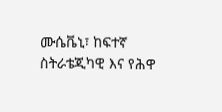ሙሴቬኒ፣ ከፍተኛ ስትራቴጂካዊ እና የሕዋ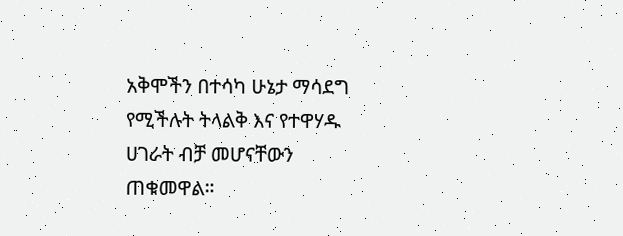አቅሞችን በተሳካ ሁኔታ ማሳደግ የሚችሉት ትላልቅ እና የተዋሃዱ ሀገራት ብቻ መሆናቸውን ጠቁመዋል።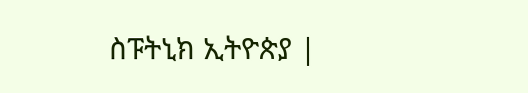ስፑትኒክ ኢትዮጵያ |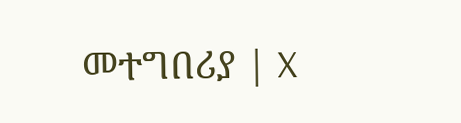መተግበሪያ | X